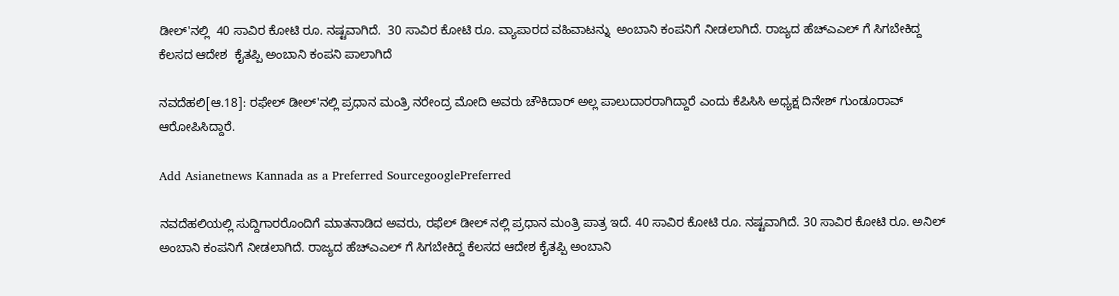ಡೀಲ್'ನಲ್ಲಿ  40 ಸಾವಿರ ಕೋಟಿ ರೂ. ನಷ್ಟವಾಗಿದೆ.  30 ಸಾವಿರ ಕೋಟಿ ರೂ. ವ್ಯಾಪಾರದ ವಹಿವಾಟನ್ನು  ಅಂಬಾನಿ ಕಂಪನಿಗೆ ನೀಡಲಾಗಿದೆ. ರಾಜ್ಯದ ಹೆಚ್ಎಎಲ್ ಗೆ ಸಿಗಬೇಕಿದ್ದ ಕೆಲಸದ ಆದೇಶ  ಕೈತಪ್ಪಿ ಅಂಬಾನಿ ಕಂಪನಿ ಪಾಲಾಗಿದೆ

ನವದೆಹಲಿ[ಆ.18]: ರಫೇಲ್ ಡೀಲ್'ನಲ್ಲಿ ಪ್ರಧಾನ ಮಂತ್ರಿ ನರೇಂದ್ರ ಮೋದಿ ಅವರು ಚೌಕಿದಾರ್ ಅಲ್ಲ ಪಾಲುದಾರರಾಗಿದ್ದಾರೆ ಎಂದು ಕೆಪಿಸಿಸಿ ಅಧ್ಯಕ್ಷ ದಿನೇಶ್ ಗುಂಡೂರಾವ್ ಆರೋಪಿಸಿದ್ದಾರೆ.

Add Asianetnews Kannada as a Preferred SourcegooglePreferred

ನವದೆಹಲಿಯಲ್ಲಿ ಸುದ್ದಿಗಾರರೊಂದಿಗೆ ಮಾತನಾಡಿದ ಅವರು, ರಫೆಲ್ ಡೀಲ್ ನಲ್ಲಿ ಪ್ರಧಾನ ಮಂತ್ರಿ ಪಾತ್ರ ಇದೆ. 40 ಸಾವಿರ ಕೋಟಿ ರೂ. ನಷ್ಟವಾಗಿದೆ. 30 ಸಾವಿರ ಕೋಟಿ ರೂ. ಅನಿಲ್‌ ಅಂಬಾನಿ ಕಂಪನಿಗೆ ನೀಡಲಾಗಿದೆ. ರಾಜ್ಯದ ಹೆಚ್ಎಎಲ್ ಗೆ ಸಿಗಬೇಕಿದ್ದ ಕೆಲಸದ ಆದೇಶ ಕೈತಪ್ಪಿ ಅಂಬಾನಿ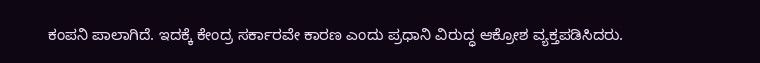ಕಂಪನಿ ಪಾಲಾಗಿದೆ. ಇದಕ್ಕೆ ಕೇಂದ್ರ ಸರ್ಕಾರವೇ ಕಾರಣ ಎಂದು ಪ್ರಧಾನಿ ವಿರುದ್ಧ ಆಕ್ರೋಶ ವ್ಯಕ್ತಪಡಿಸಿದರು.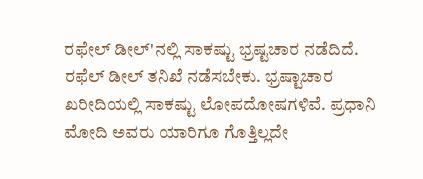ರಫೇಲ್ ಡೀಲ್'ನಲ್ಲಿ ಸಾಕಷ್ಟು ಭ್ರಷ್ಟಚಾರ ನಡೆದಿದೆ. ರಫೆಲ್ ಡೀಲ್ ತನಿಖೆ ನಡೆಸಬೇಕು. ಭ್ರಷ್ಟಾಚಾರ ಖರೀದಿಯಲ್ಲಿ ಸಾಕಷ್ಟು ಲೋಪ‌ದೋಷಗಳಿವೆ. ಪ್ರಧಾನಿ ಮೋದಿ ಅವರು ಯಾರಿಗೂ ಗೊತ್ತಿಲ್ಲದೇ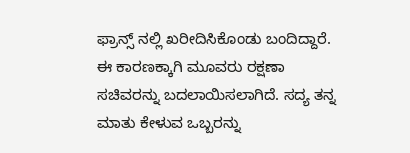ಫ್ರಾನ್ಸ್ ನಲ್ಲಿ ಖರೀದಿಸಿಕೊಂಡು ಬಂದಿದ್ದಾರೆ. ಈ ಕಾರಣಕ್ಕಾಗಿ ಮೂವರು ರಕ್ಷಣಾ ಸಚಿವರನ್ನು ಬದಲಾಯಿಸಲಾಗಿದೆ. ಸದ್ಯ ತನ್ನ ಮಾತು ಕೇಳುವ ಒಬ್ಬರನ್ನು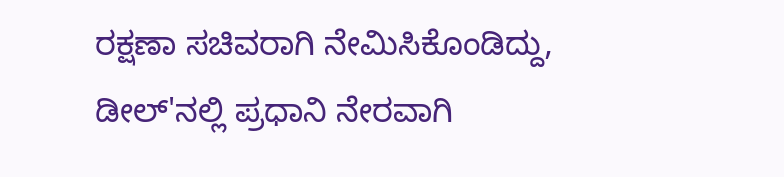ರಕ್ಷಣಾ ಸಚಿವರಾಗಿ ನೇಮಿಸಿಕೊಂಡಿದ್ದು, ಡೀಲ್'ನಲ್ಲಿ ಪ್ರಧಾನಿ ನೇರವಾಗಿ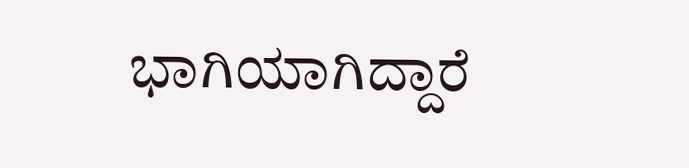ಭಾಗಿಯಾಗಿದ್ದಾರೆ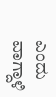ಎಂದು ವಾಗ್ದಾಳಿ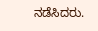ನಡೆಸಿದರು.